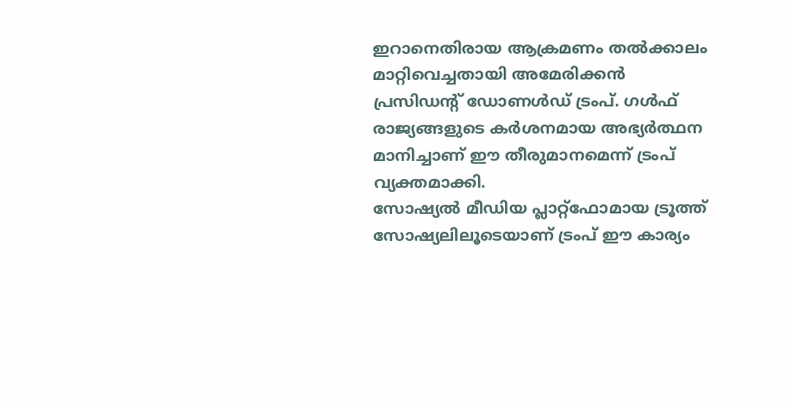ഇറാനെതിരായ ആക്രമണം തൽക്കാലം മാറ്റിവെച്ചതായി അമേരിക്കൻ പ്രസിഡൻ്റ് ഡോണൾഡ് ട്രംപ്. ഗൾഫ് രാജ്യങ്ങളുടെ കർശനമായ അഭ്യർത്ഥന മാനിച്ചാണ് ഈ തീരുമാനമെന്ന് ട്രംപ് വ്യക്തമാക്കി.
സോഷ്യൽ മീഡിയ പ്ലാറ്റ്ഫോമായ ട്രൂത്ത് സോഷ്യലിലൂടെയാണ് ട്രംപ് ഈ കാര്യം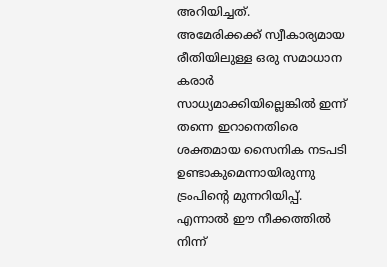അറിയിച്ചത്.
അമേരിക്കക്ക് സ്വീകാര്യമായ രീതിയിലുള്ള ഒരു സമാധാന കരാർ സാധ്യമാക്കിയില്ലെങ്കിൽ ഇന്ന് തന്നെ ഇറാനെതിരെ ശക്തമായ സൈനിക നടപടി ഉണ്ടാകുമെന്നായിരുന്നു ട്രംപിൻ്റെ മുന്നറിയിപ്പ്.
എന്നാൽ ഈ നീക്കത്തിൽ നിന്ന്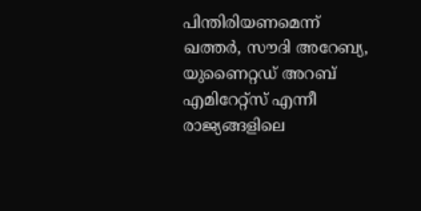പിന്തിരിയണമെന്ന് ഖത്തർ, സൗദി അറേബ്യ, യുണൈറ്റഡ് അറബ് എമിറേറ്റ്സ് എന്നീ രാജ്യങ്ങളിലെ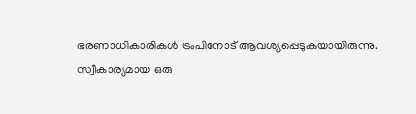ഭരണാധികാരികൾ ട്രംപിനോട് ആവശ്യപ്പെടുകയായിരുന്നു.
സ്വീകാര്യമായ ഒരു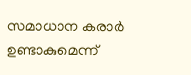സമാധാന കരാർ ഉണ്ടാകുമെന്ന്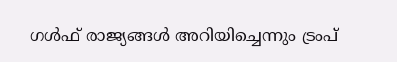ഗൾഫ് രാജ്യങ്ങൾ അറിയിച്ചെന്നും ട്രംപ്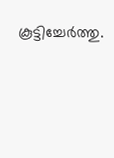കൂട്ടിച്ചേർത്തു.